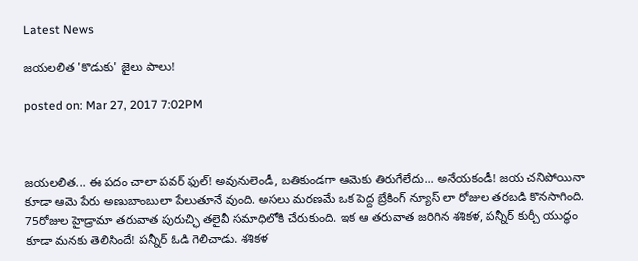Latest News

జయలలిత 'కొడుకు' జైలు పాలు!

posted on: Mar 27, 2017 7:02PM



జయలలిత... ఈ పదం చాలా పవర్ ఫుల్! అవునులెండీ, బతికుండగా ఆమెకు తిరుగేలేదు... అనేయకండీ! జయ చనిపోయినా కూడా ఆమె పేరు అణుబాంబులా పేలుతూనే వుంది. అసలు మరణమే ఒక పెద్ద బ్రేకింగ్ న్యూస్ లా రోజుల తరబడి కొనసాగింది. 75రోజుల హైడ్రామా తరువాత పురుచ్ఛి తలైవీ సమాధిలోకి చేరుకుంది. ఇక ఆ తరువాత జరిగిన శశికళ, పన్నీర్ కుర్చీ యుద్ధం కూడా మనకు తెలిసిందే! పన్నీర్ ఓడి గెలిచాడు. శశికళ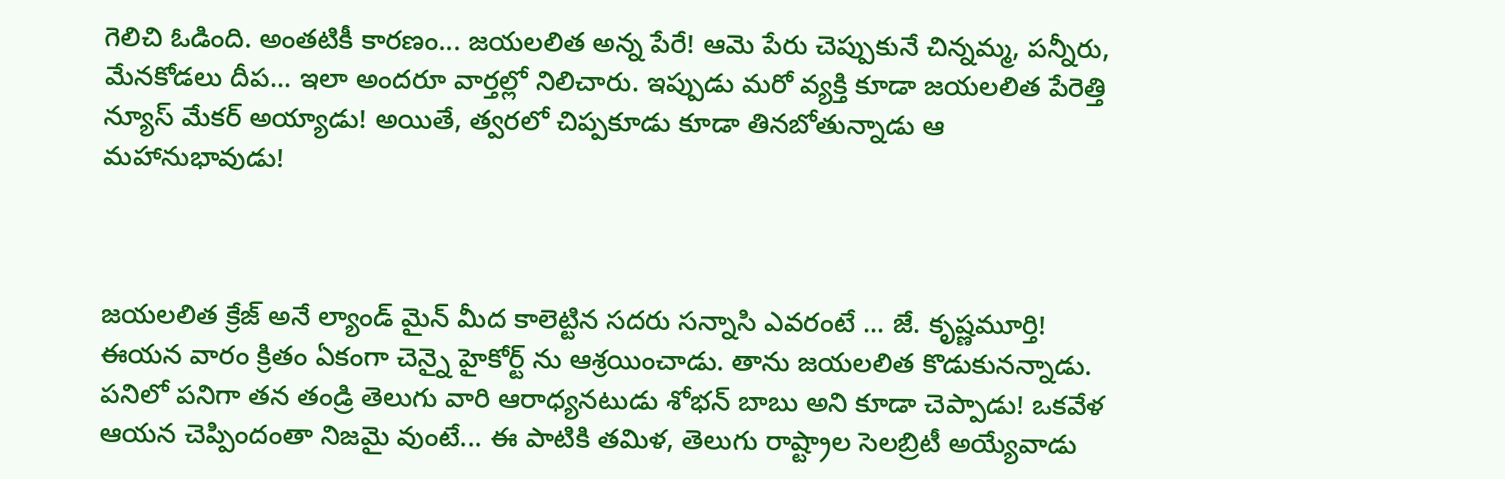గెలిచి ఓడింది. అంతటికీ కారణం... జయలలిత అన్న పేరే! ఆమె పేరు చెప్పుకునే చిన్నమ్మ, పన్నీరు, మేనకోడలు దీప... ఇలా అందరూ వార్తల్లో నిలిచారు. ఇప్పుడు మరో వ్యక్తి కూడా జయలలిత పేరెత్తి న్యూస్ మేకర్ అయ్యాడు! అయితే, త్వరలో చిప్పకూడు కూడా తినబోతున్నాడు ఆ మహానుభావుడు!



జయలలిత క్రేజ్ అనే ల్యాండ్ మైన్ మీద కాలెట్టిన సదరు సన్నాసి ఎవరంటే ... జే. కృష్ణమూర్తి! ఈయన వారం క్రితం ఏకంగా చెన్నై హైకోర్ట్ ను ఆశ్రయించాడు. తాను జయలలిత కొడుకునన్నాడు. పనిలో పనిగా తన తండ్రి తెలుగు వారి ఆరాధ్యనటుడు శోభన్ బాబు అని కూడా చెప్పాడు! ఒకవేళ ఆయన చెప్పిందంతా నిజమై వుంటే... ఈ పాటికి తమిళ, తెలుగు రాష్ట్రాల సెలబ్రిటీ అయ్యేవాడు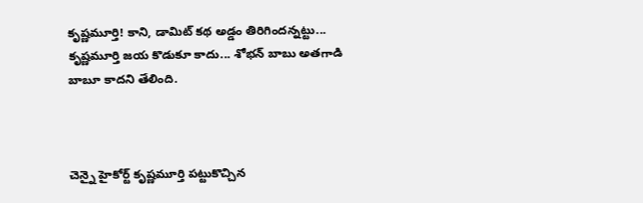కృష్ణమూర్తి! కాని, డామిట్ కథ అడ్డం తిరిగిందన్నట్టు... కృష్ణమూర్తి జయ కొడుకూ కాదు... శోభన్ బాబు అతగాడి బాబూ కాదని తేలింది.



చెన్నై హైకోర్ట్ కృష్ణమూర్తి పట్టుకొచ్చిన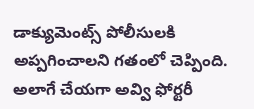డాక్యుమెంట్స్ పోలీసులకి అప్పగించాలని గతంలో చెప్పింది. అలాగే చేయగా అవ్వి ఫోర్టరీ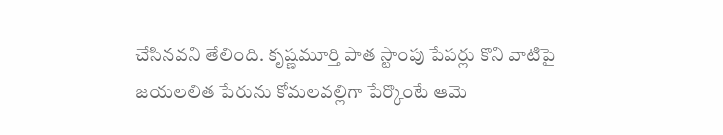చేసినవని తేలింది. కృష్ణమూర్తి పాత స్టాంపు పేపర్లు కొని వాటిపై జయలలిత పేరును కోమలవల్లిగా పేర్కొంటే ఆమె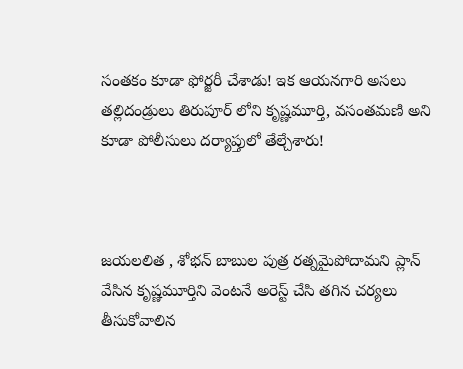సంతకం కూడా ఫోర్జరీ చేశాడు! ఇక ఆయనగారి అసలు తల్లిదండ్రులు తిరుపూర్ లోని కృష్ణమూర్తి, వసంతమణి అని కూడా పోలీసులు దర్యాప్తులో తేల్చేశారు!



జయలలిత , శోభన్ బాబుల పుత్ర రత్నమైపోదామని ప్లాన్ వేసిన కృష్ణమూర్తిని వెంటనే అరెస్ట్ చేసి తగిన చర్యలు తీసుకోవాలిన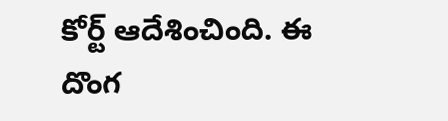కోర్ట్ ఆదేశించింది. ఈ దొంగ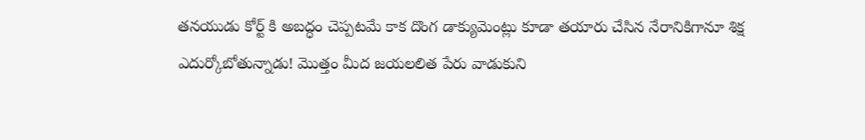తనయుడు కోర్ట్ కి అబద్ధం చెప్పటమే కాక దొంగ డాక్యుమెంట్లు కూడా తయారు చేసిన నేరానికిగానూ శిక్ష ఎదుర్కోబోతున్నాడు! మొత్తం మీద జయలలిత పేరు వాడుకుని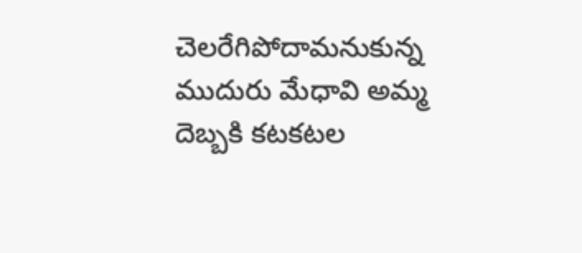చెలరేగిపోదామనుకున్న ముదురు మేధావి అమ్మ దెబ్బకి కటకటల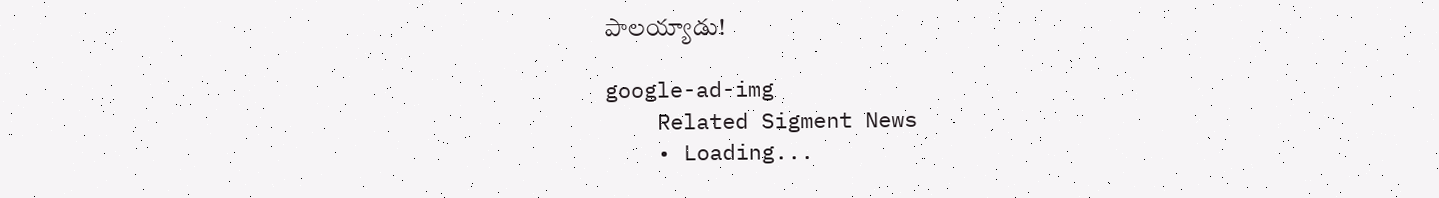పాలయ్యాడు!

google-ad-img
    Related Sigment News
    • Loading...